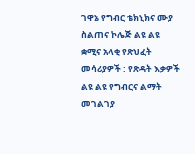ገዋኔ የግብር ቴክኒክና ሙያ ስልጠና ኮሌጅ ልዩ ልዩ ቋሚና አላቂ የጽህፈት መሳሪያዎች : የጽዳት እቃዎች ልዩ ልዩ የግብርና ልማት መገልገያ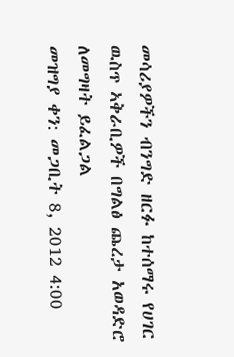መሳሪያዎችን ብንግድ ዘርፉ ከተሰማሩ የሀገር ዉስጥ ኣቅራቢዎች በግልፅ ጨረታ አወዳድሮ ለመግዛት ይፈልጋል
መዝግያ ቀን: መጋቢት 8, 2012 4:00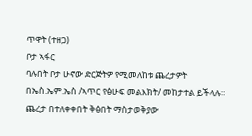ጥዋት (ተዘጋ)
ቦታ ኣፋር
ባሉበት ቦታ ሁኖው ድርጅትዎ የሚመለከቱ ጨረታዎት በኤስ.ኤም.ኤስ /ኣጥር የፅሁፍ መልእክት/ መከታተል ይችላሉ።
ጨረታ በተለቀቀበት ቅፅበት ማስታወቅያው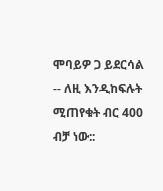ሞባይዎ ጋ ይደርሳል -- ለዚ እንዲከፍሉት ሚጠየቁት ብር 400 ብቻ ነው::